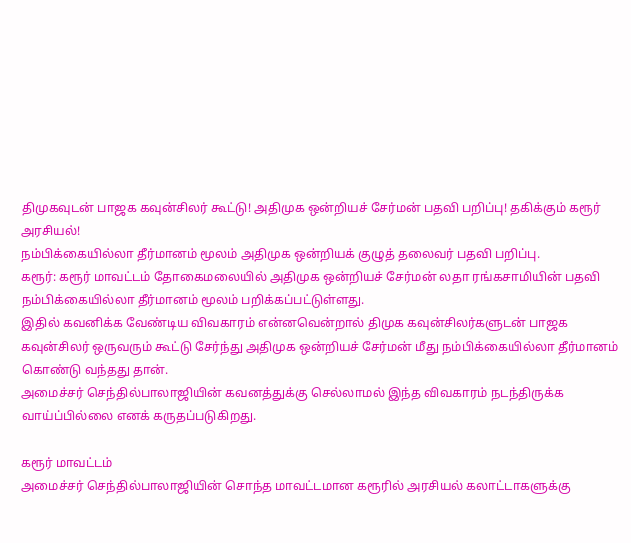திமுகவுடன் பாஜக கவுன்சிலர் கூட்டு! அதிமுக ஒன்றியச் சேர்மன் பதவி பறிப்பு! தகிக்கும் கரூர் அரசியல்!
நம்பிக்கையில்லா தீர்மானம் மூலம் அதிமுக ஒன்றியக் குழுத் தலைவர் பதவி பறிப்பு.
கரூர்: கரூர் மாவட்டம் தோகைமலையில் அதிமுக ஒன்றியச் சேர்மன் லதா ரங்கசாமியின் பதவி நம்பிக்கையில்லா தீர்மானம் மூலம் பறிக்கப்பட்டுள்ளது.
இதில் கவனிக்க வேண்டிய விவகாரம் என்னவென்றால் திமுக கவுன்சிலர்களுடன் பாஜக கவுன்சிலர் ஒருவரும் கூட்டு சேர்ந்து அதிமுக ஒன்றியச் சேர்மன் மீது நம்பிக்கையில்லா தீர்மானம் கொண்டு வந்தது தான்.
அமைச்சர் செந்தில்பாலாஜியின் கவனத்துக்கு செல்லாமல் இந்த விவகாரம் நடந்திருக்க வாய்ப்பில்லை எனக் கருதப்படுகிறது.

கரூர் மாவட்டம்
அமைச்சர் செந்தில்பாலாஜியின் சொந்த மாவட்டமான கரூரில் அரசியல் கலாட்டாகளுக்கு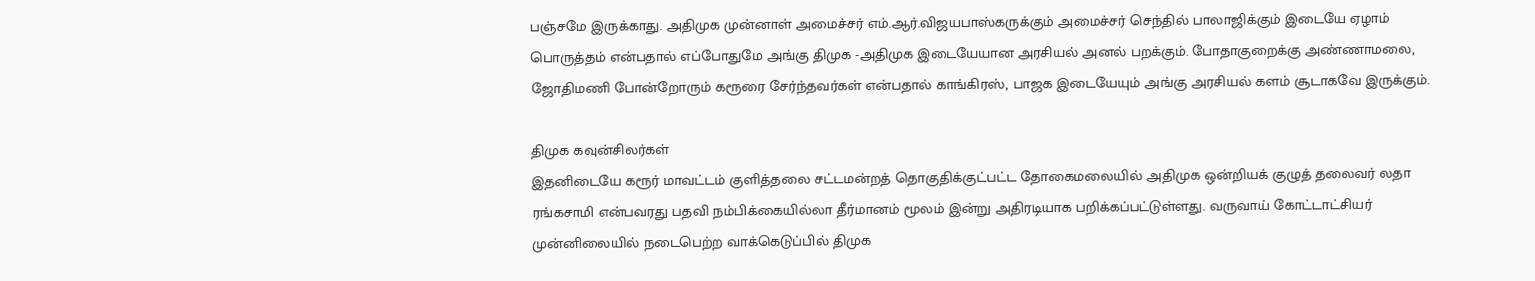பஞ்சமே இருக்காது. அதிமுக முன்னாள் அமைச்சர் எம்.ஆர்.விஜயபாஸ்கருக்கும் அமைச்சர் செந்தில் பாலாஜிக்கும் இடையே ஏழாம் பொருத்தம் என்பதால் எப்போதுமே அங்கு திமுக -அதிமுக இடையேயான அரசியல் அனல் பறக்கும். போதாகுறைக்கு அண்ணாமலை, ஜோதிமணி போன்றோரும் கரூரை சேர்ந்தவர்கள் என்பதால் காங்கிரஸ், பாஜக இடையேயும் அங்கு அரசியல் களம் சூடாகவே இருக்கும்.

திமுக கவுன்சிலர்கள்
இதனிடையே கரூர் மாவட்டம் குளித்தலை சட்டமன்றத் தொகுதிக்குட்பட்ட தோகைமலையில் அதிமுக ஒன்றியக் குழுத் தலைவர் லதா ரங்கசாமி என்பவரது பதவி நம்பிக்கையில்லா தீர்மானம் மூலம் இன்று அதிரடியாக பறிக்கப்பட்டுள்ளது. வருவாய் கோட்டாட்சியர் முன்னிலையில் நடைபெற்ற வாக்கெடுப்பில் திமுக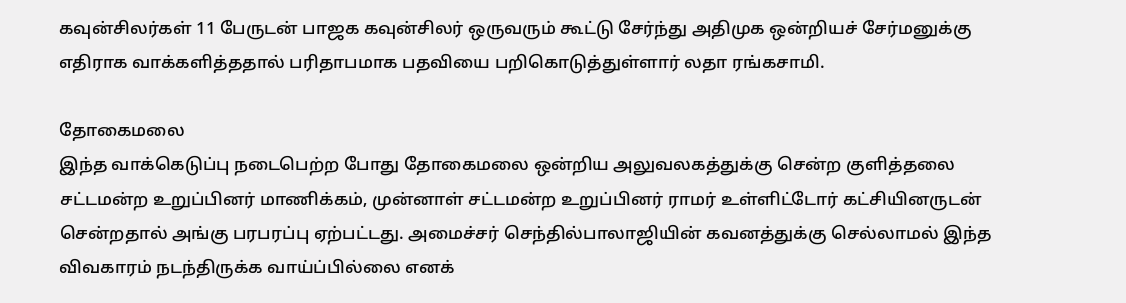கவுன்சிலர்கள் 11 பேருடன் பாஜக கவுன்சிலர் ஒருவரும் கூட்டு சேர்ந்து அதிமுக ஒன்றியச் சேர்மனுக்கு எதிராக வாக்களித்ததால் பரிதாபமாக பதவியை பறிகொடுத்துள்ளார் லதா ரங்கசாமி.

தோகைமலை
இந்த வாக்கெடுப்பு நடைபெற்ற போது தோகைமலை ஒன்றிய அலுவலகத்துக்கு சென்ற குளித்தலை சட்டமன்ற உறுப்பினர் மாணிக்கம், முன்னாள் சட்டமன்ற உறுப்பினர் ராமர் உள்ளிட்டோர் கட்சியினருடன் சென்றதால் அங்கு பரபரப்பு ஏற்பட்டது. அமைச்சர் செந்தில்பாலாஜியின் கவனத்துக்கு செல்லாமல் இந்த விவகாரம் நடந்திருக்க வாய்ப்பில்லை எனக்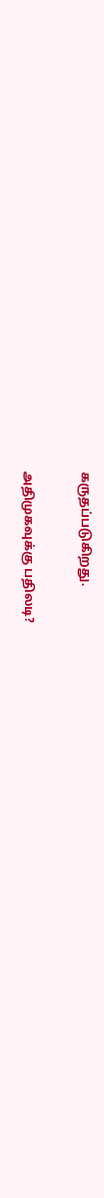கருதப்படுகிறது.

அதிமுகவுக்கு பதிலடி?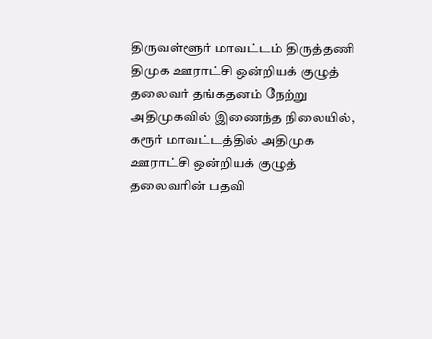திருவள்ளூர் மாவட்டம் திருத்தணி திமுக ஊராட்சி ஒன்றியக் குழுத் தலைவர் தங்கதனம் நேற்று அதிமுகவில் இணைந்த நிலையில், கரூர் மாவட்டத்தில் அதிமுக ஊராட்சி ஒன்றியக் குழுத் தலைவரின் பதவி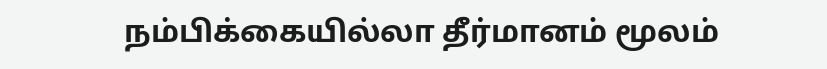நம்பிக்கையில்லா தீர்மானம் மூலம்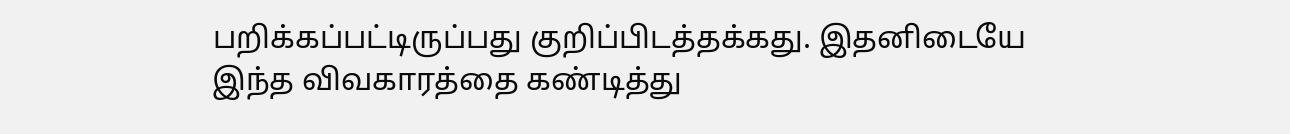பறிக்கப்பட்டிருப்பது குறிப்பிடத்தக்கது. இதனிடையே இந்த விவகாரத்தை கண்டித்து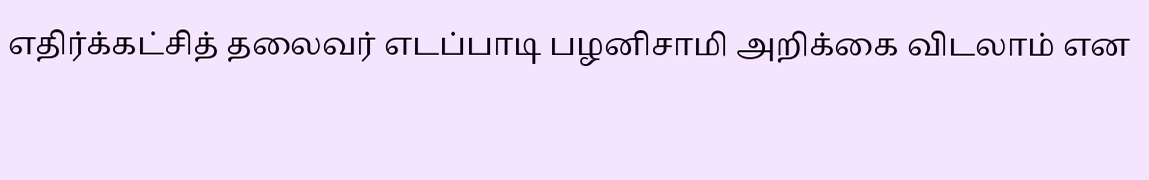எதிர்க்கட்சித் தலைவர் எடப்பாடி பழனிசாமி அறிக்கை விடலாம் என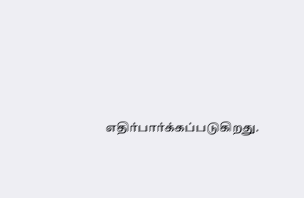எதிர்பார்க்கப்படுகிறது.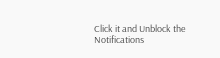Click it and Unblock the Notifications